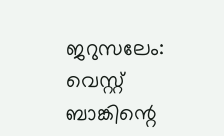ജറുസലേം: വെസ്റ്റ് ബാങ്കിന്റെ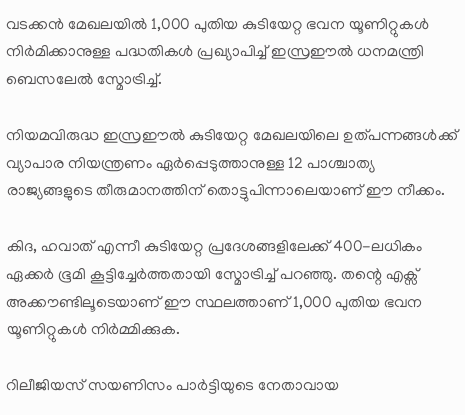വടക്കൻ മേഖലയിൽ 1,000 പുതിയ കുടിയേറ്റ ഭവന യൂണിറ്റുകൾ നിർമിക്കാനുള്ള പദ്ധതികൾ പ്രഖ്യാപിച്ച് ഇസ്രഈൽ ധനമന്ത്രി ബെസലേൽ സ്മോട്രിച്ച്.

നിയമവിരുദ്ധ ഇസ്രഈൽ കുടിയേറ്റ മേഖലയിലെ ഉത്പന്നങ്ങൾക്ക് വ്യാപാര നിയന്ത്രണം ഏർപ്പെടുത്താനുള്ള 12 പാശ്ചാത്യ രാജ്യങ്ങളുടെ തീരുമാനത്തിന് തൊട്ടുപിന്നാലെയാണ് ഈ നീക്കം.

കിദ, ഹവാത് എന്നീ കുടിയേറ്റ പ്രദേശങ്ങളിലേക്ക് 400-ലധികം ഏക്കർ ഭൂമി കൂട്ടിച്ചേർത്തതായി സ്മോട്രിച്ച് പറഞ്ഞു. തന്റെ എക്സ് അക്കൗണ്ടിലൂടെയാണ് ഈ സ്ഥലത്താണ് 1,000 പുതിയ ഭവന യൂണിറ്റുകൾ നിർമ്മിക്കുക.

റിലീജിയസ് സയണിസം പാർട്ടിയുടെ നേതാവായ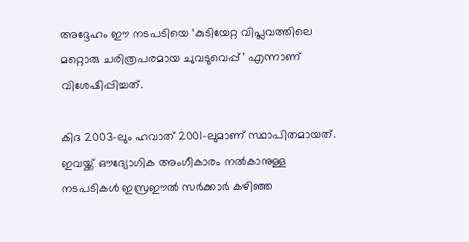അദ്ദേഹം ഈ നടപടിയെ ‘കുടിയേറ്റ വിപ്ലവത്തിലെ മറ്റൊരു ചരിത്രപരമായ ചുവടുവെപ്പ്’ എന്നാണ് വിശേഷിപ്പിച്ചത്.

കിദ 2003-ലും ഹവാത് 2001-ലുമാണ് സ്ഥാപിതമായത്. ഇവയ്ക്ക് ഔദ്യോഗിക അംഗീകാരം നൽകാനുള്ള നടപടികൾ ഇസ്രഈൽ സർക്കാർ കഴിഞ്ഞ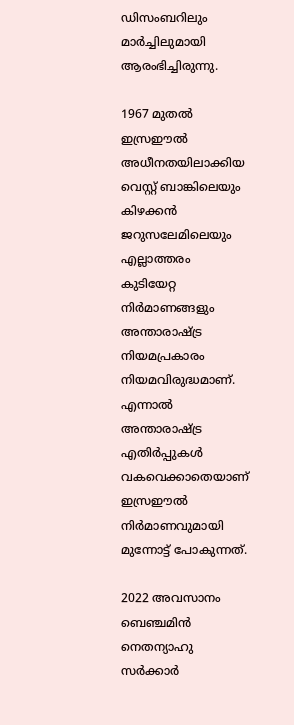ഡിസംബറിലും മാർച്ചിലുമായി ആരംഭിച്ചിരുന്നു.

1967 മുതൽ ഇസ്രഈൽ അധീനതയിലാക്കിയ വെസ്റ്റ് ബാങ്കിലെയും കിഴക്കൻ ജറുസലേമിലെയും എല്ലാത്തരം കുടിയേറ്റ നിർമാണങ്ങളും അന്താരാഷ്ട്ര നിയമപ്രകാരം നിയമവിരുദ്ധമാണ്. എന്നാൽ അന്താരാഷ്ട്ര എതിർപ്പുകൾ വകവെക്കാതെയാണ് ഇസ്രഈൽ നിർമാണവുമായി മുന്നോട്ട് പോകുന്നത്.

2022 അവസാനം ബെഞ്ചമിൻ നെതന്യാഹു സർക്കാർ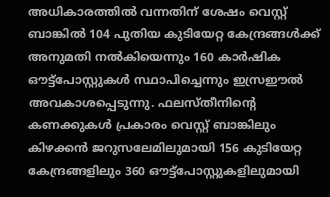അധികാരത്തിൽ വന്നതിന് ശേഷം വെസ്റ്റ് ബാങ്കിൽ 104 പുതിയ കുടിയേറ്റ കേന്ദ്രങ്ങൾക്ക് അനുമതി നൽകിയെന്നും 160 കാർഷിക ഔട്ട്‌പോസ്റ്റുകൾ സ്ഥാപിച്ചെന്നും ഇസ്രഈൽ അവകാശപ്പെടുന്നു. ഫലസ്തീനിന്റെ കണക്കുകൾ പ്രകാരം വെസ്റ്റ് ബാങ്കിലും കിഴക്കൻ ജറുസലേമിലുമായി 156 കുടിയേറ്റ കേന്ദ്രങ്ങളിലും 360 ഔട്ട്‌പോസ്റ്റുകളിലുമായി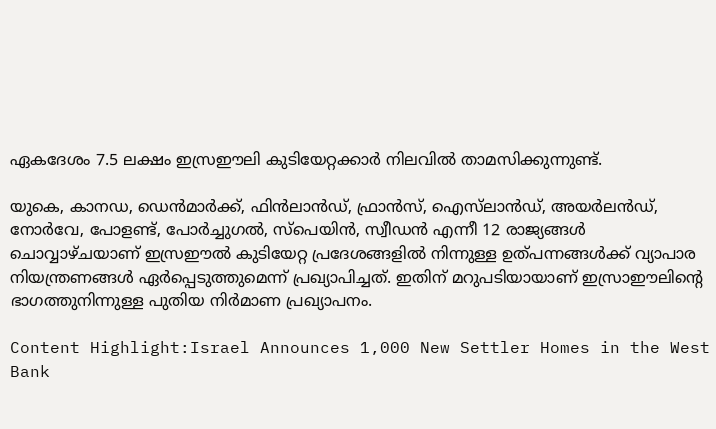ഏകദേശം 7.5 ലക്ഷം ഇസ്രഈലി കുടിയേറ്റക്കാർ നിലവിൽ താമസിക്കുന്നുണ്ട്.

യുകെ, കാനഡ, ഡെൻമാർക്ക്, ഫിൻലാൻഡ്, ഫ്രാൻസ്, ഐസ്‌ലാൻഡ്, അയർലൻഡ്, നോർവേ, പോളണ്ട്, പോർച്ചുഗൽ, സ്പെയിൻ, സ്വീഡൻ എന്നീ 12 രാജ്യങ്ങൾ ചൊവ്വാഴ്ചയാണ് ഇസ്രഈൽ കുടിയേറ്റ പ്രദേശങ്ങളിൽ നിന്നുള്ള ഉത്പന്നങ്ങൾക്ക് വ്യാപാര നിയന്ത്രണങ്ങൾ ഏർപ്പെടുത്തുമെന്ന് പ്രഖ്യാപിച്ചത്. ഇതിന് മറുപടിയായാണ് ഇസ്രാഈലിന്റെ ഭാഗത്തുനിന്നുള്ള പുതിയ നിർമാണ പ്രഖ്യാപനം.

Content Highlight:Israel Announces 1,000 New Settler Homes in the West Bank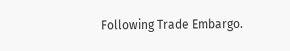Following Trade Embargo.